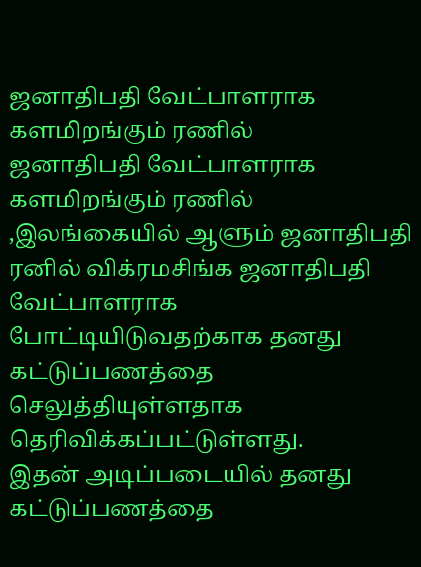ஜனாதிபதி வேட்பாளராக களமிறங்கும் ரணில்
ஜனாதிபதி வேட்பாளராக களமிறங்கும் ரணில் ,இலங்கையில் ஆளும் ஜனாதிபதி ரனில் விக்ரமசிங்க ஜனாதிபதி வேட்பாளராக போட்டியிடுவதற்காக தனது கட்டுப்பணத்தை செலுத்தியுள்ளதாக தெரிவிக்கப்பட்டுள்ளது.
இதன் அடிப்படையில் தனது கட்டுப்பணத்தை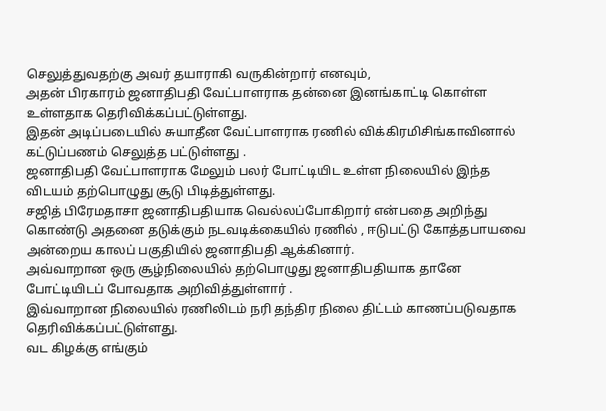செலுத்துவதற்கு அவர் தயாராகி வருகின்றார் எனவும்,
அதன் பிரகாரம் ஜனாதிபதி வேட்பாளராக தன்னை இனங்காட்டி கொள்ள உள்ளதாக தெரிவிக்கப்பட்டுள்ளது.
இதன் அடிப்படையில் சுயாதீன வேட்பாளராக ரணில் விக்கிரமிசிங்காவினால் கட்டுப்பணம் செலுத்த பட்டுள்ளது .
ஜனாதிபதி வேட்பாளராக மேலும் பலர் போட்டியிட உள்ள நிலையில் இந்த விடயம் தற்பொழுது சூடு பிடித்துள்ளது.
சஜித் பிரேமதாசா ஜனாதிபதியாக வெல்லப்போகிறார் என்பதை அறிந்து கொண்டு அதனை தடுக்கும் நடவடிக்கையில் ரணில் , ஈடுபட்டு கோத்தபாயவை அன்றைய காலப் பகுதியில் ஜனாதிபதி ஆக்கினார்.
அவ்வாறான ஒரு சூழ்நிலையில் தற்பொழுது ஜனாதிபதியாக தானே போட்டியிடப் போவதாக அறிவித்துள்ளார் .
இவ்வாறான நிலையில் ரணிலிடம் நரி தந்திர நிலை திட்டம் காணப்படுவதாக தெரிவிக்கப்பட்டுள்ளது.
வட கிழக்கு எங்கும்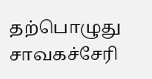தற்பொழுது சாவகச்சேரி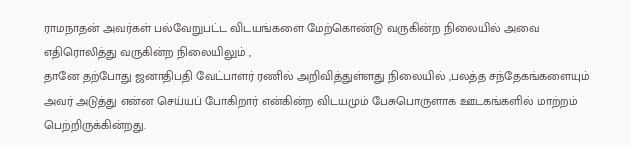ராமநாதன் அவர்கள் பல்வேறுபட்ட விடயங்களை மேற்கொண்டு வருகின்ற நிலையில் அவை எதிரொலித்து வருகின்ற நிலையிலும் ,
தானே தற்போது ஜனாதிபதி வேட்பாளர் ரணில் அறிவித்துள்ளது நிலையில் ,பலத்த சந்தேகங்களையும் அவர் அடுத்து என்ன செய்யப் போகிறார் என்கின்ற விடயமும் பேசுபொருளாக ஊடகங்களில் மாற்றம் பெற்றிருக்கின்றது.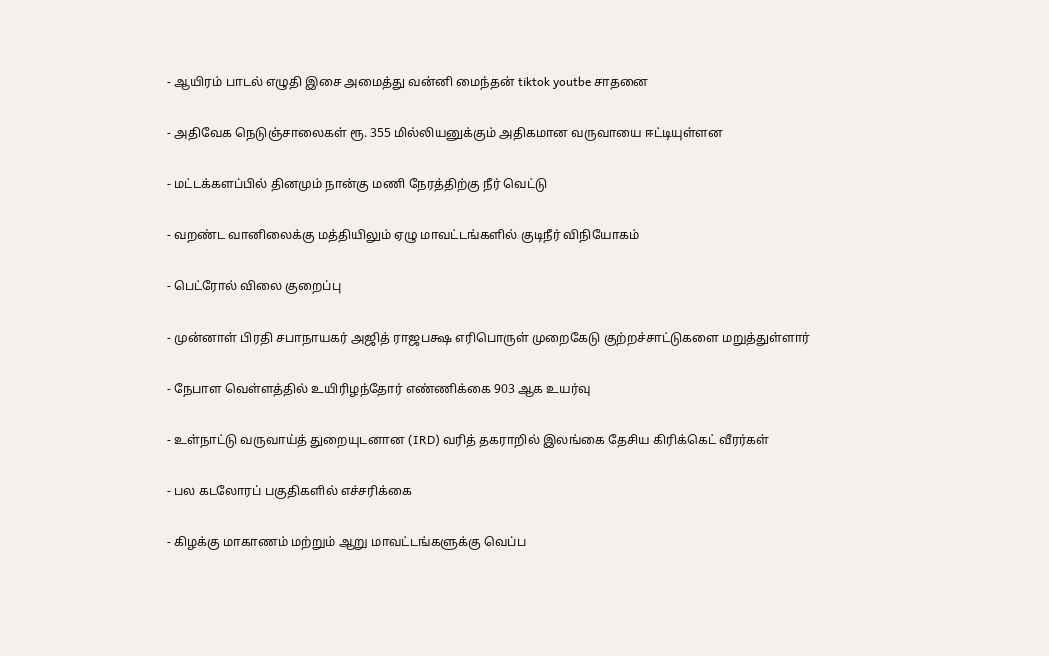- ஆயிரம் பாடல் எழுதி இசை அமைத்து வன்னி மைந்தன் tiktok youtbe சாதனை

- அதிவேக நெடுஞ்சாலைகள் ரூ. 355 மில்லியனுக்கும் அதிகமான வருவாயை ஈட்டியுள்ளன

- மட்டக்களப்பில் தினமும் நான்கு மணி நேரத்திற்கு நீர் வெட்டு

- வறண்ட வானிலைக்கு மத்தியிலும் ஏழு மாவட்டங்களில் குடிநீர் விநியோகம்

- பெட்ரோல் விலை குறைப்பு

- முன்னாள் பிரதி சபாநாயகர் அஜித் ராஜபக்ஷ எரிபொருள் முறைகேடு குற்றச்சாட்டுகளை மறுத்துள்ளார்

- நேபாள வெள்ளத்தில் உயிரிழந்தோர் எண்ணிக்கை 903 ஆக உயர்வு

- உள்நாட்டு வருவாய்த் துறையுடனான (IRD) வரித் தகராறில் இலங்கை தேசிய கிரிக்கெட் வீரர்கள்

- பல கடலோரப் பகுதிகளில் எச்சரிக்கை

- கிழக்கு மாகாணம் மற்றும் ஆறு மாவட்டங்களுக்கு வெப்ப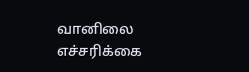வானிலை எச்சரிக்கை